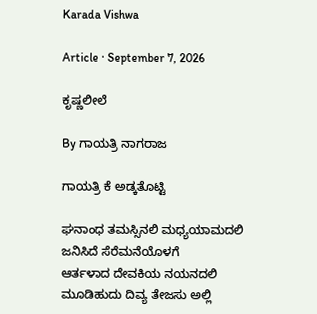Karada Vishwa

Article · September 7, 2026

ಕೃಷ್ಣಲೀಲೆ

By ಗಾಯತ್ರಿ ನಾಗರಾಜ

ಗಾಯತ್ರಿ ಕೆ ಅಡ್ಕತೊಟ್ಟಿ

ಘನಾಂಧ ತಮಸ್ಸಿನಲಿ ಮಧ್ಯಯಾಮದಲಿ ಜನಿಸಿದೆ ಸೆರೆಮನೆಯೊಳಗೆ
ಆರ್ತಳಾದ ದೇವಕಿಯ ನಯನದಲಿ ಮೂಡಿಹುದು ದಿವ್ಯ ತೇಜಸು ಅಲ್ಲಿ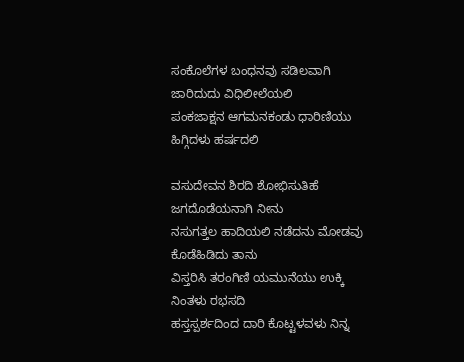ಸಂಕೊಲೆಗಳ ಬಂಧನವು ಸಡಿಲವಾಗಿ ಜಾರಿದುದು ವಿಧಿಲೀಲೆಯಲಿ
ಪಂಕಜಾಕ್ಷನ ಆಗಮನಕಂಡು ಧಾರಿಣಿಯು ಹಿಗ್ಗಿದಳು ಹರ್ಷದಲಿ

ವಸುದೇವನ ಶಿರದಿ ಶೋಭಿಸುತಿಹೆ ಜಗದೊಡೆಯನಾಗಿ ನೀನು
ನಸುಗತ್ತಲ ಹಾದಿಯಲಿ ನಡೆದನು ಮೋಡವು ಕೊಡೆಹಿಡಿದು ತಾನು
ವಿಸ್ತರಿಸಿ ತರಂಗಿಣಿ ಯಮುನೆಯು ಉಕ್ಕಿ ನಿಂತಳು ರಭಸದಿ
ಹಸ್ತಸ್ಪರ್ಶದಿಂದ ದಾರಿ ಕೊಟ್ಟಳವಳು ನಿನ್ನ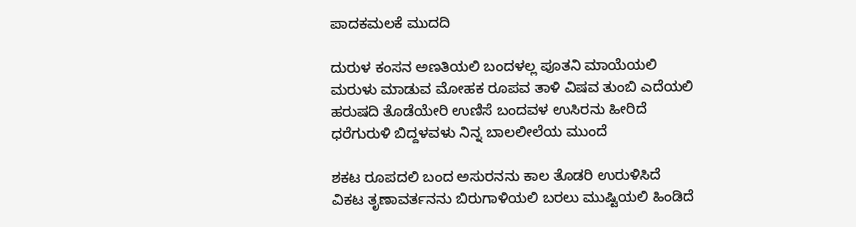ಪಾದಕಮಲಕೆ ಮುದದಿ

ದುರುಳ ಕಂಸನ ಅಣತಿಯಲಿ ಬಂದಳಲ್ಲ ಪೂತನಿ ಮಾಯೆಯಲಿ
ಮರುಳು ಮಾಡುವ ಮೋಹಕ ರೂಪವ ತಾಳಿ ವಿಷವ ತುಂಬಿ ಎದೆಯಲಿ
ಹರುಷದಿ ತೊಡೆಯೇರಿ ಉಣಿಸೆ ಬಂದವಳ ಉಸಿರನು ಹೀರಿದೆ
ಧರೆಗುರುಳಿ ಬಿದ್ದಳವಳು ನಿನ್ನ ಬಾಲಲೀಲೆಯ ಮುಂದೆ

ಶಕಟ ರೂಪದಲಿ ಬಂದ ಅಸುರನನು ಕಾಲ ತೊಡರಿ ಉರುಳಿಸಿದೆ
ವಿಕಟ ತೃಣಾವರ್ತನನು ಬಿರುಗಾಳಿಯಲಿ ಬರಲು ಮುಷ್ಟಿಯಲಿ ಹಿಂಡಿದೆ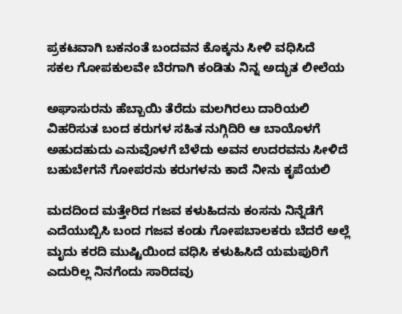ಪ್ರಕಟವಾಗಿ ಬಕನಂತೆ ಬಂದವನ ಕೊಕ್ಕನು ಸೀಳಿ ವಧಿಸಿದೆ
ಸಕಲ ಗೋಪಕುಲವೇ ಬೆರಗಾಗಿ ಕಂಡಿತು ನಿನ್ನ ಅದ್ಭುತ ಲೀಲೆಯ

ಅಘಾಸುರನು ಹೆಬ್ಬಾಯಿ ತೆರೆದು ಮಲಗಿರಲು ದಾರಿಯಲಿ
ವಿಹರಿಸುತ ಬಂದ ಕರುಗಳ ಸಹಿತ ನುಗ್ಗಿದಿರಿ ಆ ಬಾಯೊಳಗೆ
ಅಹುದಹುದು ಎನುವೊಳಗೆ ಬೆಳೆದು ಅವನ ಉದರವನು ಸೀಳಿದೆ
ಬಹುಬೇಗನೆ ಗೋಪರನು ಕರುಗಳನು ಕಾದೆ ನೀನು ಕೃಪೆಯಲಿ

ಮದದಿಂದ ಮತ್ತೇರಿದ ಗಜವ ಕಳುಹಿದನು ಕಂಸನು ನಿನ್ನೆಡೆಗೆ
ಎದೆಯುಬ್ಬಿಸಿ ಬಂದ ಗಜವ ಕಂಡು ಗೋಪಬಾಲಕರು ಬೆದರೆ ಅಲ್ಲೆ
ಮೃದು ಕರದಿ ಮುಷ್ಟಿಯಿಂದ ವಧಿಸಿ ಕಳುಹಿಸಿದೆ ಯಮಪುರಿಗೆ
ಎದುರಿಲ್ಲ ನಿನಗೆಂದು ಸಾರಿದವು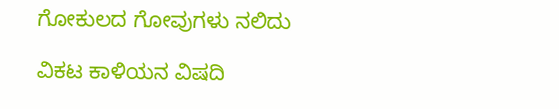ಗೋಕುಲದ ಗೋವುಗಳು ನಲಿದು

ವಿಕಟ ಕಾಳಿಯನ ವಿಷದಿ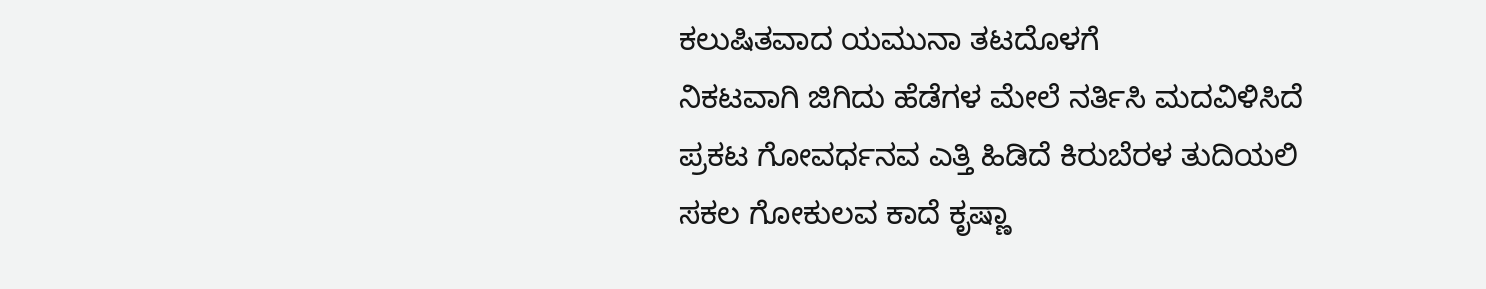ಕಲುಷಿತವಾದ ಯಮುನಾ ತಟದೊಳಗೆ
ನಿಕಟವಾಗಿ ಜಿಗಿದು ಹೆಡೆಗಳ ಮೇಲೆ ನರ್ತಿಸಿ ಮದವಿಳಿಸಿದೆ
ಪ್ರಕಟ ಗೋವರ್ಧನವ ಎತ್ತಿ ಹಿಡಿದೆ ಕಿರುಬೆರಳ ತುದಿಯಲಿ
ಸಕಲ ಗೋಕುಲವ ಕಾದೆ ಕೃಷ್ಣಾ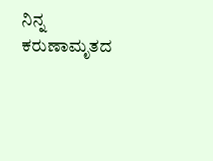ನಿನ್ನ ಕರುಣಾಮೃತದ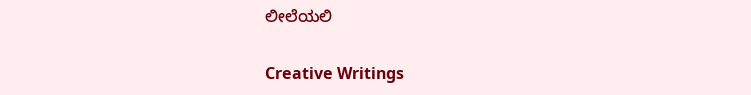ಲೀಲೆಯಲಿ

Creative Writings